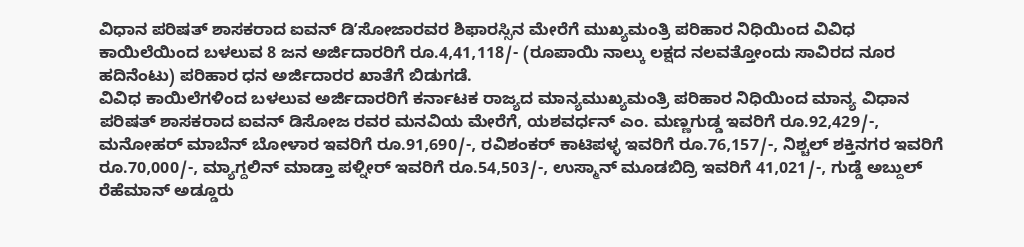ವಿಧಾನ ಪರಿಷತ್ ಶಾಸಕರಾದ ಐವನ್ ಡಿʼಸೋಜಾರವರ ಶಿಫಾರಸ್ಸಿನ ಮೇರೆಗೆ ಮುಖ್ಯಮಂತ್ರಿ ಪರಿಹಾರ ನಿಧಿಯಿಂದ ವಿವಿಧ ಕಾಯಿಲೆಯಿಂದ ಬಳಲುವ 8 ಜನ ಅರ್ಜಿದಾರರಿಗೆ ರೂ.4,41,118/- (ರೂಪಾಯಿ ನಾಲ್ಕು ಲಕ್ಷದ ನಲವತ್ತೋಂದು ಸಾವಿರದ ನೂರ ಹದಿನೆಂಟು) ಪರಿಹಾರ ಧನ ಅರ್ಜಿದಾರರ ಖಾತೆಗೆ ಬಿಡುಗಡೆ.
ವಿವಿಧ ಕಾಯಿಲೆಗಳಿಂದ ಬಳಲುವ ಅರ್ಜಿದಾರರಿಗೆ ಕರ್ನಾಟಕ ರಾಜ್ಯದ ಮಾನ್ಯಮುಖ್ಯಮಂತ್ರಿ ಪರಿಹಾರ ನಿಧಿಯಿಂದ ಮಾನ್ಯ ವಿಧಾನ ಪರಿಷತ್ ಶಾಸಕರಾದ ಐವನ್ ಡಿಸೋಜ ರವರ ಮನವಿಯ ಮೇರೆಗೆ, ಯಶವರ್ಧನ್ ಎಂ. ಮಣ್ಣಗುಡ್ಡ ಇವರಿಗೆ ರೂ.92,429/-, ಮನೋಹರ್ ಮಾಬೆನ್ ಬೋಳಾರ ಇವರಿಗೆ ರೂ.91,690/-, ರವಿಶಂಕರ್ ಕಾಟಿಪಳ್ಳ ಇವರಿಗೆ ರೂ.76,157/-, ನಿಶ್ಚಲ್ ಶಕ್ತಿನಗರ ಇವರಿಗೆ ರೂ.70,000/-, ಮ್ಯಾಗ್ದಲಿನ್ ಮಾಡ್ತಾ ಪಳ್ನೀರ್ ಇವರಿಗೆ ರೂ.54,503/-, ಉಸ್ಮಾನ್ ಮೂಡಬಿದ್ರಿ ಇವರಿಗೆ 41,021/-, ಗುಡ್ಡೆ ಅಬ್ದುಲ್ ರೆಹೆಮಾನ್ ಅಡ್ಡೂರು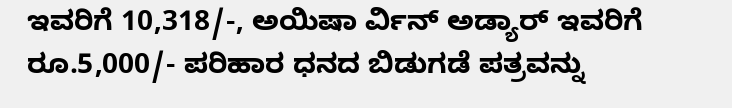ಇವರಿಗೆ 10,318/-, ಅಯಿಷಾ ರ್ವಿನ್ ಅಡ್ಯಾರ್ ಇವರಿಗೆ ರೂ.5,000/- ಪರಿಹಾರ ಧನದ ಬಿಡುಗಡೆ ಪತ್ರವನ್ನು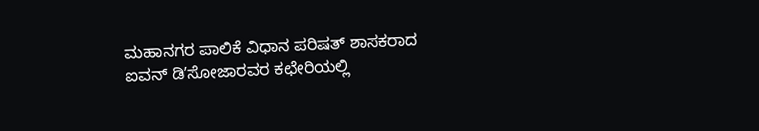ಮಹಾನಗರ ಪಾಲಿಕೆ ವಿಧಾನ ಪರಿಷತ್ ಶಾಸಕರಾದ ಐವನ್ ಡಿʼಸೋಜಾರವರ ಕಛೇರಿಯಲ್ಲಿ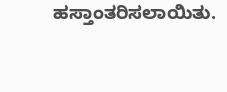ಹಸ್ತಾಂತರಿಸಲಾಯಿತು.